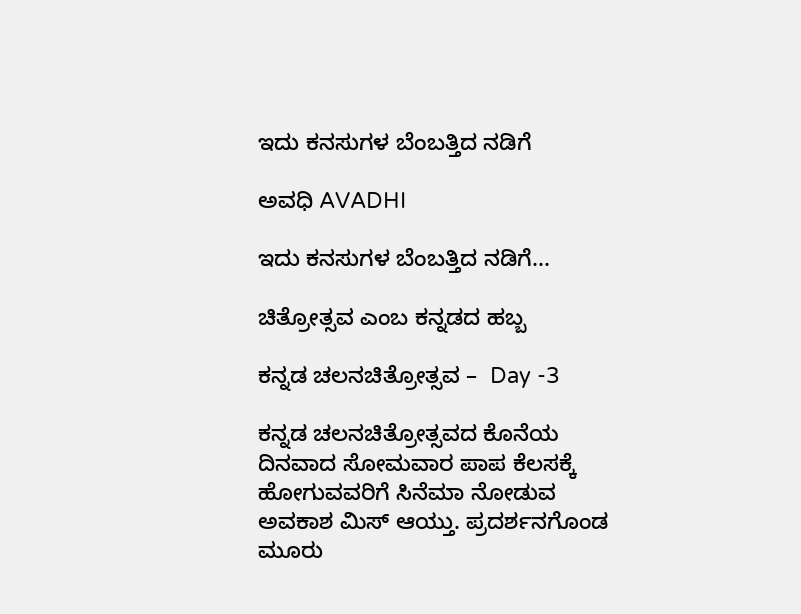ಇದು ಕನಸುಗಳ ಬೆಂಬತ್ತಿದ ನಡಿಗೆ‍

ಅವಧಿ AVADHI

ಇದು ಕನಸುಗಳ ಬೆಂಬತ್ತಿದ ನಡಿಗೆ...

ಚಿತ್ರೋತ್ಸವ ಎಂಬ ಕನ್ನಡದ ಹಬ್ಬ

ಕನ್ನಡ ಚಲನಚಿತ್ರೋತ್ಸವ –  Day -3

ಕನ್ನಡ ಚಲನಚಿತ್ರೋತ್ಸವದ ಕೊನೆಯ ದಿನವಾದ ಸೋಮವಾರ ಪಾಪ ಕೆಲಸಕ್ಕೆ ಹೋಗುವವರಿಗೆ ಸಿನೆಮಾ ನೋಡುವ ಅವಕಾಶ ಮಿಸ್ ಆಯ್ತು. ಪ್ರದರ್ಶನಗೊಂಡ ಮೂರು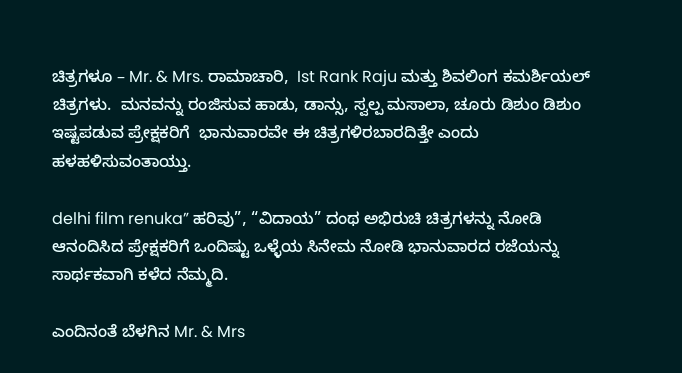ಚಿತ್ರಗಳೂ – Mr. & Mrs. ರಾಮಾಚಾರಿ,  Ist Rank Raju ಮತ್ತು ಶಿವಲಿಂಗ ಕಮರ್ಶಿಯಲ್ ಚಿತ್ರಗಳು.  ಮನವನ್ನು ರಂಜಿಸುವ ಹಾಡು, ಡಾನ್ಸು, ಸ್ವಲ್ಪ ಮಸಾಲಾ, ಚೂರು ಡಿಶುಂ ಡಿಶುಂ  ಇಷ್ಟಪಡುವ ಪ್ರೇಕ್ಷಕರಿಗೆ  ಭಾನುವಾರವೇ ಈ ಚಿತ್ರಗಳಿರಬಾರದಿತ್ತೇ ಎಂದು ಹಳಹಳಿಸುವಂತಾಯ್ತು.

delhi film renuka” ಹರಿವು”, “ವಿದಾಯ” ದಂಥ ಅಭಿರುಚಿ ಚಿತ್ರಗಳನ್ನು ನೋಡಿ ಆನಂದಿಸಿದ ಪ್ರೇಕ್ಷಕರಿಗೆ ಒಂದಿಷ್ಟು ಒಳ್ಳೆಯ ಸಿನೇಮ ನೋಡಿ ಭಾನುವಾರದ ರಜೆಯನ್ನು  ಸಾರ್ಥಕವಾಗಿ ಕಳೆದ ನೆಮ್ಮದಿ.

ಎಂದಿನಂತೆ ಬೆಳಗಿನ Mr. & Mrs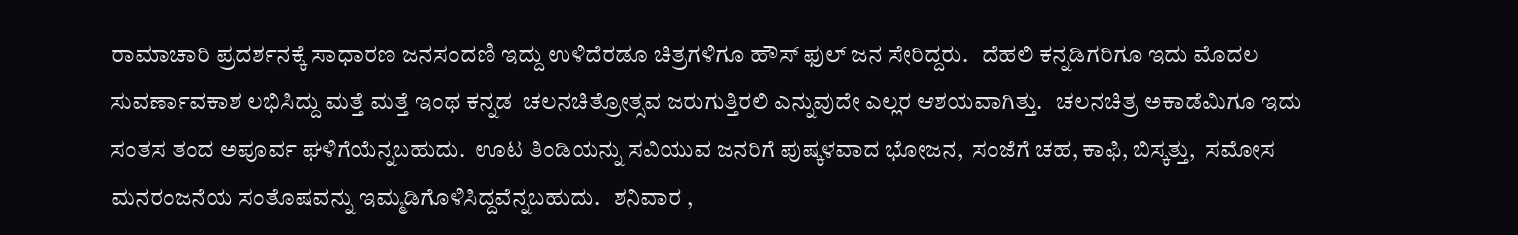ರಾಮಾಚಾರಿ ಪ್ರದರ್ಶನಕ್ಕೆ ಸಾಧಾರಣ ಜನಸಂದಣಿ ಇದ್ದು ಉಳಿದೆರಡೂ ಚಿತ್ರಗಳಿಗೂ ಹೌಸ್ ಫುಲ್ ಜನ ಸೇರಿದ್ದರು.   ದೆಹಲಿ ಕನ್ನಡಿಗರಿಗೂ ಇದು ಮೊದಲ ಸುವರ್ಣಾವಕಾಶ ಲಭಿಸಿದ್ದು ಮತ್ತೆ ಮತ್ತೆ ಇಂಥ ಕನ್ನಡ  ಚಲನಚಿತ್ರೋತ್ಸವ ಜರುಗುತ್ತಿರಲಿ ಎನ್ನುವುದೇ ಎಲ್ಲರ ಆಶಯವಾಗಿತ್ತು.   ಚಲನಚಿತ್ರ ಅಕಾಡೆಮಿಗೂ ಇದು ಸಂತಸ ತಂದ ಅಪೂರ್ವ ಘಳಿಗೆಯೆನ್ನಬಹುದು.  ಊಟ ತಿಂಡಿಯನ್ನು ಸವಿಯುವ ಜನರಿಗೆ ಪುಷ್ಕಳವಾದ ಭೋಜನ,  ಸಂಜೆಗೆ ಚಹ, ಕಾಫಿ, ಬಿಸ್ಕತ್ತು,  ಸಮೋಸ ಮನರಂಜನೆಯ ಸಂತೊಷವನ್ನು ಇಮ್ಮಡಿಗೊಳಿಸಿದ್ದವೆನ್ನಬಹುದು.   ಶನಿವಾರ ,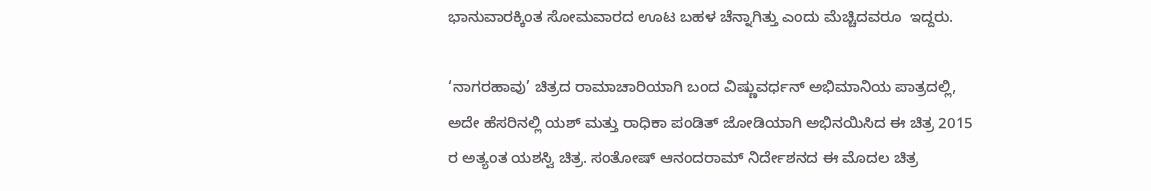ಭಾನುವಾರಕ್ಕಿಂತ ಸೋಮವಾರದ ಊಟ ಬಹಳ ಚೆನ್ನಾಗಿತ್ತು ಎಂದು ಮೆಚ್ಚಿದವರೂ  ಇದ್ದರು.

‘ನಾಗರಹಾವು’ ಚಿತ್ರದ ರಾಮಾಚಾರಿಯಾಗಿ ಬಂದ ವಿಷ್ಣುವರ್ಧನ್ ಅಭಿಮಾನಿಯ ಪಾತ್ರದಲ್ಲಿ, ಅದೇ ಹೆಸರಿನಲ್ಲಿ ಯಶ್ ಮತ್ತು ರಾಧಿಕಾ ಪಂಡಿತ್ ಜೋಡಿಯಾಗಿ ಅಭಿನಯಿಸಿದ ಈ ಚಿತ್ರ 2015 ರ ಅತ್ಯಂತ ಯಶಸ್ವಿ ಚಿತ್ರ. ಸಂತೋಷ್ ಆನಂದರಾಮ್ ನಿರ್ದೇಶನದ ಈ ಮೊದಲ ಚಿತ್ರ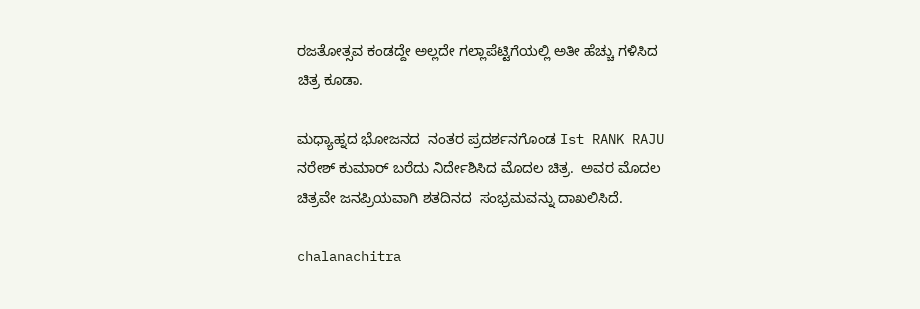ರಜತೋತ್ಸವ ಕಂಡದ್ದೇ ಅಲ್ಲದೇ ಗಲ್ಲಾಪೆಟ್ಟಿಗೆಯಲ್ಲಿ ಅತೀ ಹೆಚ್ಚು ಗಳಿಸಿದ ಚಿತ್ರ ಕೂಡಾ.

ಮಧ್ಯಾಹ್ನದ ಭೋಜನದ  ನಂತರ ಪ್ರದರ್ಶನಗೊಂಡ Ist RANK RAJU ನರೇಶ್ ಕುಮಾರ್ ಬರೆದು ನಿರ್ದೇಶಿಸಿದ ಮೊದಲ ಚಿತ್ರ.  ಅವರ ಮೊದಲ ಚಿತ್ರವೇ ಜನಪ್ರಿಯವಾಗಿ ಶತದಿನದ  ಸಂಭ್ರಮವನ್ನು ದಾಖಲಿಸಿದೆ.

chalanachitra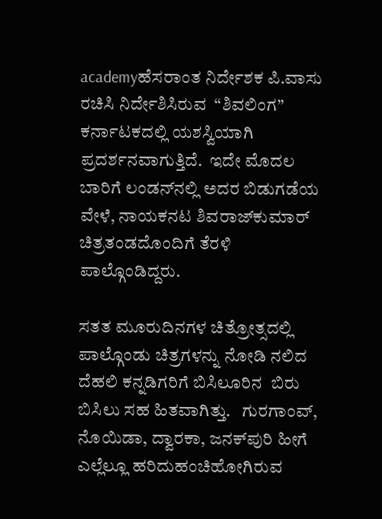academyಹೆಸರಾಂತ ನಿರ್ದೇಶಕ ಪಿ.ವಾಸು ರಚಿಸಿ ನಿರ್ದೇಶಿಸಿರುವ  “ಶಿವಲಿಂಗ”  ಕರ್ನಾಟಕದಲ್ಲಿ ಯಶಸ್ವಿಯಾಗಿ ಪ್ರದರ್ಶನವಾಗುತ್ತಿದೆ.  ಇದೇ ಮೊದಲ ಬಾರಿಗೆ ಲಂಡನ್‍ನಲ್ಲಿ ಅದರ ಬಿಡುಗಡೆಯ ವೇಳೆ, ನಾಯಕನಟ ಶಿವರಾಜ್‍ಕುಮಾರ್ ಚಿತ್ರತಂಡದೊಂದಿಗೆ ತೆರಳಿ ಪಾಲ್ಗೊಂಡಿದ್ದರು.

ಸತತ ಮೂರುದಿನಗಳ ಚಿತ್ರೋತ್ಸದಲ್ಲಿ ಪಾಲ್ಗೊಂಡು ಚಿತ್ರಗಳನ್ನು ನೋಡಿ ನಲಿದ ದೆಹಲಿ ಕನ್ನಡಿಗರಿಗೆ ಬಿಸಿಲೂರಿನ  ಬಿರು ಬಿಸಿಲು ಸಹ ಹಿತವಾಗಿತ್ತು.   ಗುರಗಾಂವ್, ನೊಯಿಡಾ, ದ್ವಾರಕಾ, ಜನಕ್‍ಪುರಿ ಹೀಗೆ ಎಲ್ಲೆಲ್ಲೂ ಹರಿದುಹಂಚಿಹೋಗಿರುವ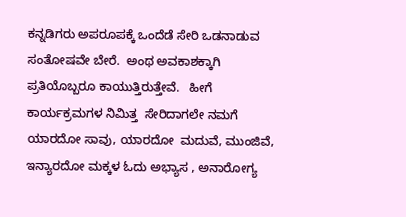ಕನ್ನಡಿಗರು ಅಪರೂಪಕ್ಕೆ ಒಂದೆಡೆ ಸೇರಿ ಒಡನಾಡುವ ಸಂತೋಷವೇ ಬೇರೆ.  ಅಂಥ ಅವಕಾಶಕ್ಕಾಗಿ ಪ್ರತಿಯೊಬ್ಬರೂ ಕಾಯುತ್ತಿರುತ್ತೇವೆ.   ಹೀಗೆ ಕಾರ್ಯಕ್ರಮಗಳ ನಿಮಿತ್ತ  ಸೇರಿದಾಗಲೇ ನಮಗೆ ಯಾರದೋ ಸಾವು, ಯಾರದೋ  ಮದುವೆ, ಮುಂಜಿವೆ, ಇನ್ಯಾರದೋ ಮಕ್ಕಳ ಓದು ಅಭ್ಯಾಸ , ಅನಾರೋಗ್ಯ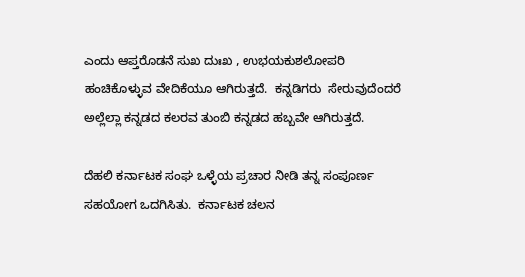ಎಂದು ಆಪ್ತರೊಡನೆ ಸುಖ ದುಃಖ , ಉಭಯಕುಶಲೋಪರಿ ಹಂಚಿಕೊಳ್ಳುವ ವೇದಿಕೆಯೂ ಆಗಿರುತ್ತದೆ.  ಕನ್ನಡಿಗರು  ಸೇರುವುದೆಂದರೆ ಅಲ್ಲೆಲ್ಲಾ ಕನ್ನಡದ ಕಲರವ ತುಂಬಿ ಕನ್ನಡದ ಹಬ್ಬವೇ ಆಗಿರುತ್ತದೆ.

ದೆಹಲಿ ಕರ್ನಾಟಕ ಸಂಘ ಒಳ್ಳೆಯ ಪ್ರಚಾರ ನೀಡಿ ತನ್ನ ಸಂಪೂರ್ಣ ಸಹಯೋಗ ಒದಗಿಸಿತು.  ಕರ್ನಾಟಕ ಚಲನ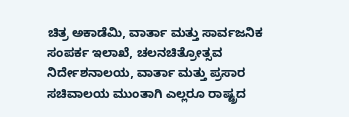ಚಿತ್ರ ಅಕಾಡೆಮಿ, ವಾರ್ತಾ ಮತ್ತು ಸಾರ್ವಜನಿಕ ಸಂಪರ್ಕ ಇಲಾಖೆ, ಚಲನಚಿತ್ರೋತ್ಸವ ನಿರ್ದೇಶನಾಲಯ, ವಾರ್ತಾ ಮತ್ತು ಪ್ರಸಾರ ಸಚಿವಾಲಯ ಮುಂತಾಗಿ ಎಲ್ಲರೂ ರಾಷ್ಟ್ರದ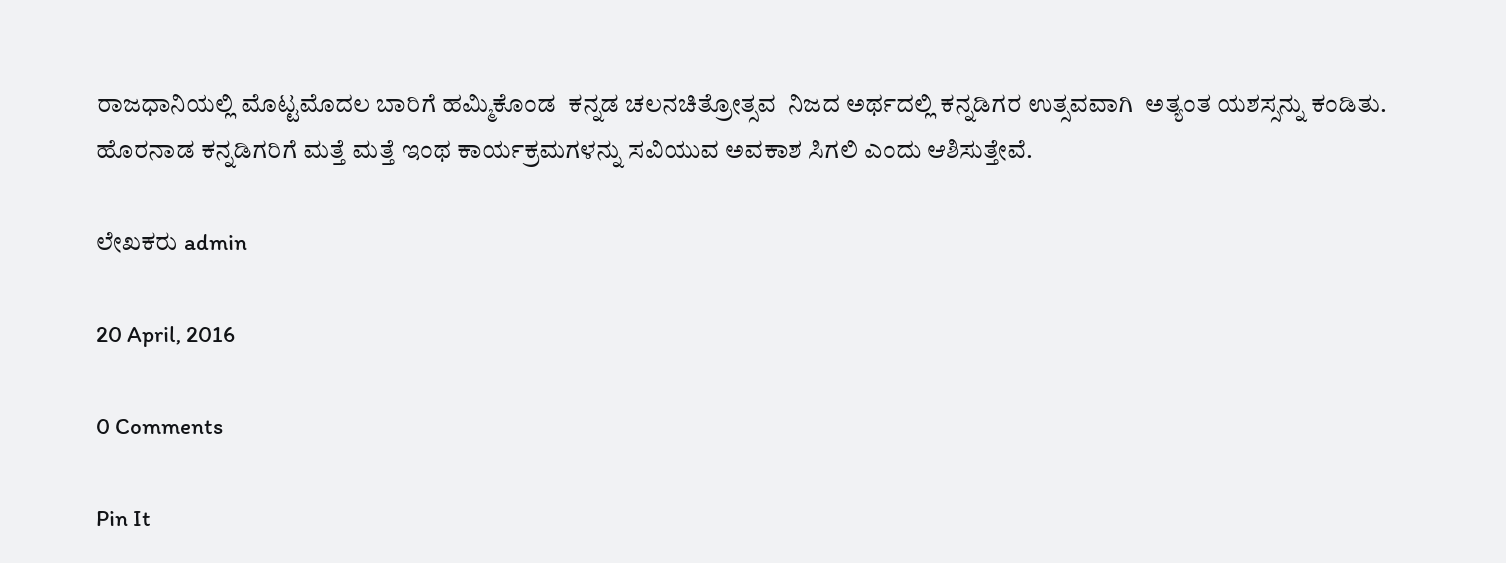ರಾಜಧಾನಿಯಲ್ಲಿ ಮೊಟ್ಟಮೊದಲ ಬಾರಿಗೆ ಹಮ್ಮಿಕೊಂಡ  ಕನ್ನಡ ಚಲನಚಿತ್ರೋತ್ಸವ  ನಿಜದ ಅರ್ಥದಲ್ಲಿ ಕನ್ನಡಿಗರ ಉತ್ಸವವಾಗಿ  ಅತ್ಯಂತ ಯಶಸ್ಸನ್ನು ಕಂಡಿತು.  ಹೊರನಾಡ ಕನ್ನಡಿಗರಿಗೆ ಮತ್ತೆ ಮತ್ತೆ ಇಂಥ ಕಾರ್ಯಕ್ರಮಗಳನ್ನು ಸವಿಯುವ ಅವಕಾಶ ಸಿಗಲಿ ಎಂದು ಆಶಿಸುತ್ತೇವೆ.

ಲೇಖಕರು admin

20 April, 2016

0 Comments

Pin It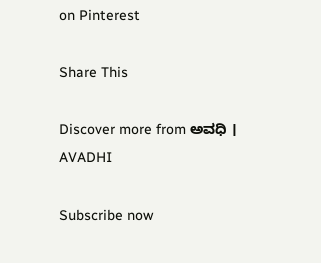on Pinterest

Share This

Discover more from ಅವಧಿ । AVADHI

Subscribe now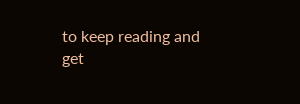to keep reading and get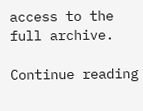access to the full archive.

Continue reading